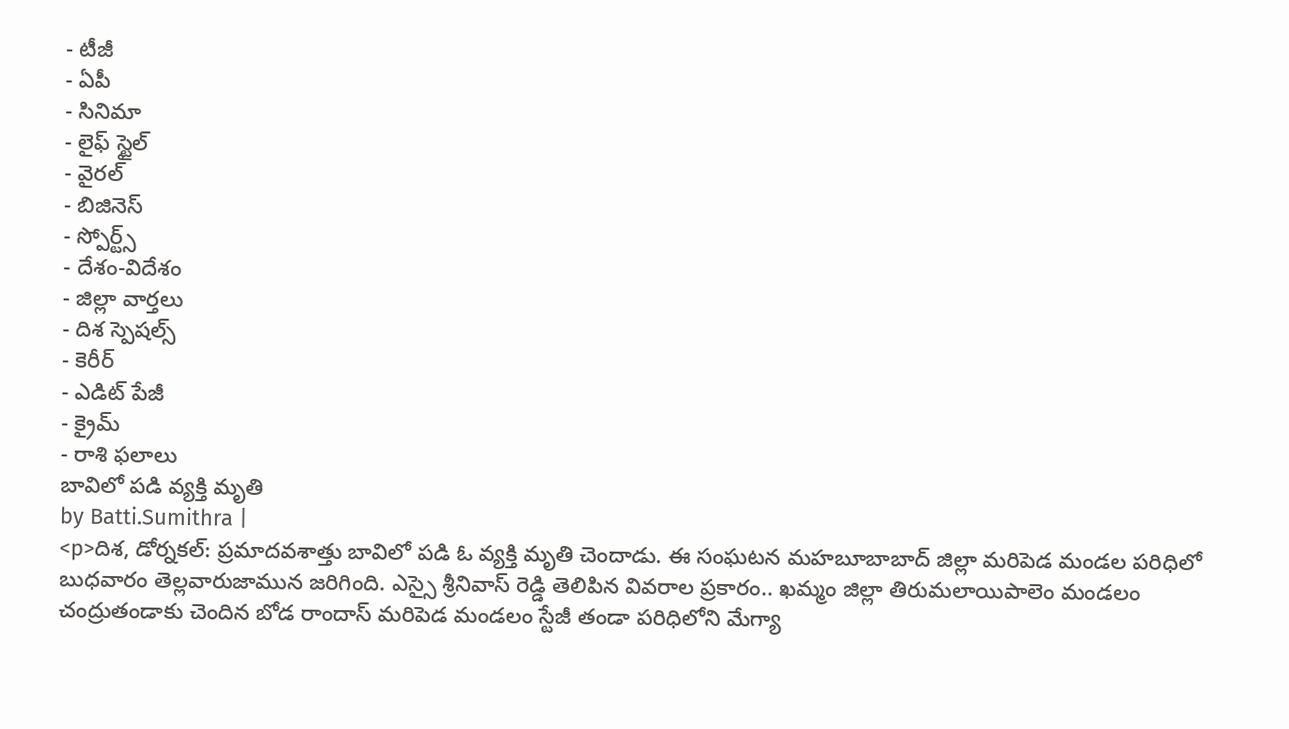- టీజీ
- ఏపీ
- సినిమా
- లైఫ్ స్టైల్
- వైరల్
- బిజినెస్
- స్పోర్ట్స్
- దేశం-విదేశం
- జిల్లా వార్తలు
- దిశ స్పెషల్స్
- కెరీర్
- ఎడిట్ పేజీ
- క్రైమ్
- రాశి ఫలాలు
బావిలో పడి వ్యక్తి మృతి
by Batti.Sumithra |
<p>దిశ, డోర్నకల్: ప్రమాదవశాత్తు బావిలో పడి ఓ వ్యక్తి మృతి చెందాడు. ఈ సంఘటన మహబూబాబాద్ జిల్లా మరిపెడ మండల పరిధిలో బుధవారం తెల్లవారుజామున జరిగింది. ఎస్సై శ్రీనివాస్ రెడ్డి తెలిపిన వివరాల ప్రకారం.. ఖమ్మం జిల్లా తిరుమలాయిపాలెం మండలం చంద్రుతండాకు చెందిన బోడ రాందాస్ మరిపెడ మండలం స్టేజీ తండా పరిధిలోని మేగ్యా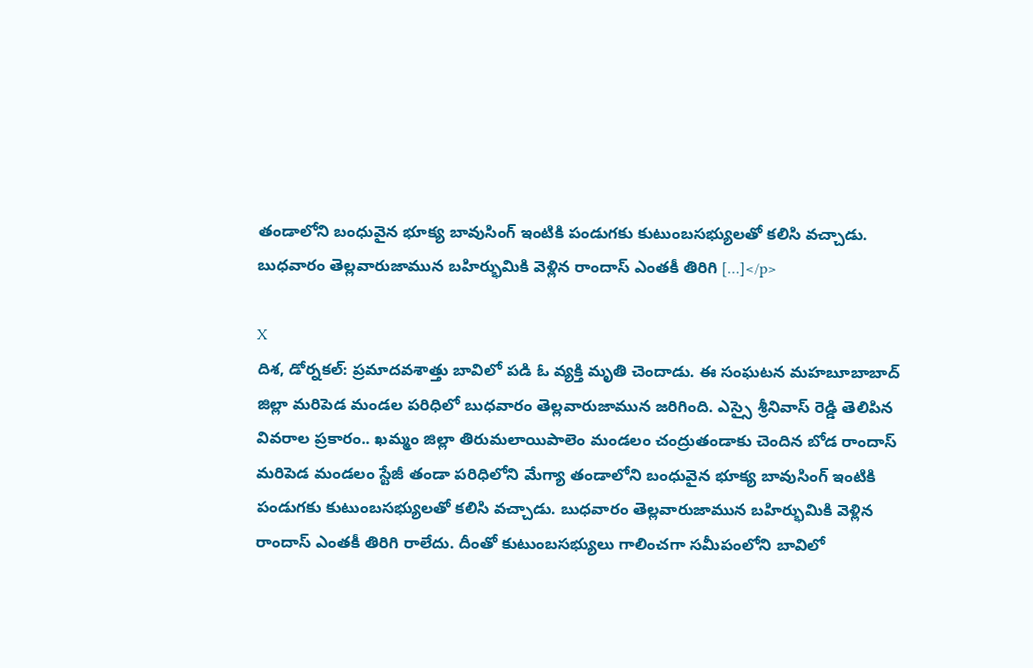తండాలోని బంధువైన భూక్య బావుసింగ్ ఇంటికి పండుగకు కుటుంబసభ్యులతో కలిసి వచ్చాడు. బుధవారం తెల్లవారుజామున బహిర్భుమికి వెళ్లిన రాందాస్ ఎంతకీ తిరిగి […]</p>

X
దిశ, డోర్నకల్: ప్రమాదవశాత్తు బావిలో పడి ఓ వ్యక్తి మృతి చెందాడు. ఈ సంఘటన మహబూబాబాద్ జిల్లా మరిపెడ మండల పరిధిలో బుధవారం తెల్లవారుజామున జరిగింది. ఎస్సై శ్రీనివాస్ రెడ్డి తెలిపిన వివరాల ప్రకారం.. ఖమ్మం జిల్లా తిరుమలాయిపాలెం మండలం చంద్రుతండాకు చెందిన బోడ రాందాస్ మరిపెడ మండలం స్టేజీ తండా పరిధిలోని మేగ్యా తండాలోని బంధువైన భూక్య బావుసింగ్ ఇంటికి పండుగకు కుటుంబసభ్యులతో కలిసి వచ్చాడు. బుధవారం తెల్లవారుజామున బహిర్భుమికి వెళ్లిన రాందాస్ ఎంతకీ తిరిగి రాలేదు. దీంతో కుటుంబసభ్యులు గాలించగా సమీపంలోని బావిలో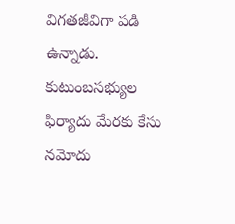విగతజీవిగా పడి ఉన్నాడు. కుటుంబసభ్యుల ఫిర్యాదు మేరకు కేసు నమోదు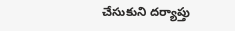చేసుకుని దర్యాప్తు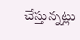చేస్తున్నట్లు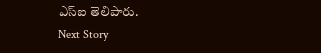ఎస్ఐ తెలిపారు.
Next Story